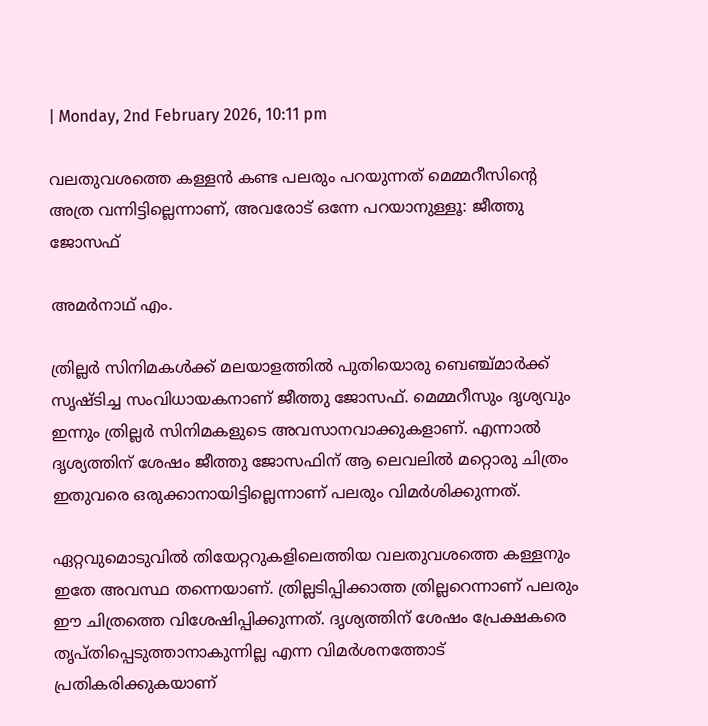| Monday, 2nd February 2026, 10:11 pm

വലതുവശത്തെ കള്ളന്‍ കണ്ട പലരും പറയുന്നത് മെമ്മറീസിന്റെ അത്ര വന്നിട്ടില്ലെന്നാണ്, അവരോട് ഒന്നേ പറയാനുള്ളൂ: ജീത്തു ജോസഫ്

അമര്‍നാഥ് എം.

ത്രില്ലര്‍ സിനിമകള്‍ക്ക് മലയാളത്തില്‍ പുതിയൊരു ബെഞ്ച്മാര്‍ക്ക് സൃഷ്ടിച്ച സംവിധായകനാണ് ജീത്തു ജോസഫ്. മെമ്മറീസും ദൃശ്യവും ഇന്നും ത്രില്ലര്‍ സിനിമകളുടെ അവസാനവാക്കുകളാണ്. എന്നാല്‍ ദൃശ്യത്തിന് ശേഷം ജീത്തു ജോസഫിന് ആ ലെവലില്‍ മറ്റൊരു ചിത്രം ഇതുവരെ ഒരുക്കാനായിട്ടില്ലെന്നാണ് പലരും വിമര്‍ശിക്കുന്നത്.

ഏറ്റവുമൊടുവില്‍ തിയേറ്ററുകളിലെത്തിയ വലതുവശത്തെ കള്ളനും ഇതേ അവസ്ഥ തന്നെയാണ്. ത്രില്ലടിപ്പിക്കാത്ത ത്രില്ലറെന്നാണ് പലരും ഈ ചിത്രത്തെ വിശേഷിപ്പിക്കുന്നത്. ദൃശ്യത്തിന് ശേഷം പ്രേക്ഷകരെ തൃപ്തിപ്പെടുത്താനാകുന്നില്ല എന്ന വിമര്‍ശനത്തോട് പ്രതികരിക്കുകയാണ്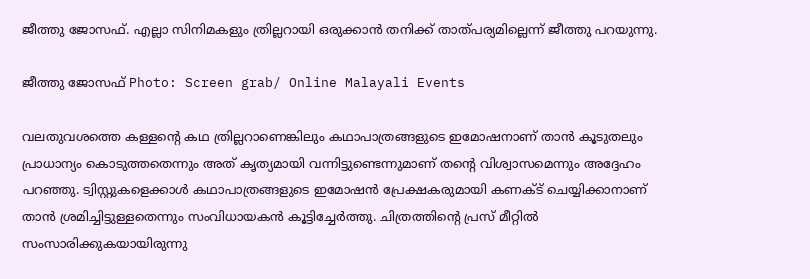ജീത്തു ജോസഫ്. എല്ലാ സിനിമകളും ത്രില്ലറായി ഒരുക്കാന്‍ തനിക്ക് താത്പര്യമില്ലെന്ന് ജീത്തു പറയുന്നു.

ജീത്തു ജോസഫ് Photo: Screen grab/ Online Malayali Events

വലതുവശത്തെ കള്ളന്റെ കഥ ത്രില്ലറാണെങ്കിലും കഥാപാത്രങ്ങളുടെ ഇമോഷനാണ് താന്‍ കൂടുതലും പ്രാധാന്യം കൊടുത്തതെന്നും അത് കൃത്യമായി വന്നിട്ടുണ്ടെന്നുമാണ് തന്റെ വിശ്വാസമെന്നും അദ്ദേഹം പറഞ്ഞു. ട്വിസ്റ്റുകളെക്കാള്‍ കഥാപാത്രങ്ങളുടെ ഇമോഷന്‍ പ്രേക്ഷകരുമായി കണക്ട് ചെയ്യിക്കാനാണ് താന്‍ ശ്രമിച്ചിട്ടുള്ളതെന്നും സംവിധായകന്‍ കൂട്ടിച്ചേര്‍ത്തു. ചിത്രത്തിന്റെ പ്രസ് മീറ്റില്‍ സംസാരിക്കുകയായിരുന്നു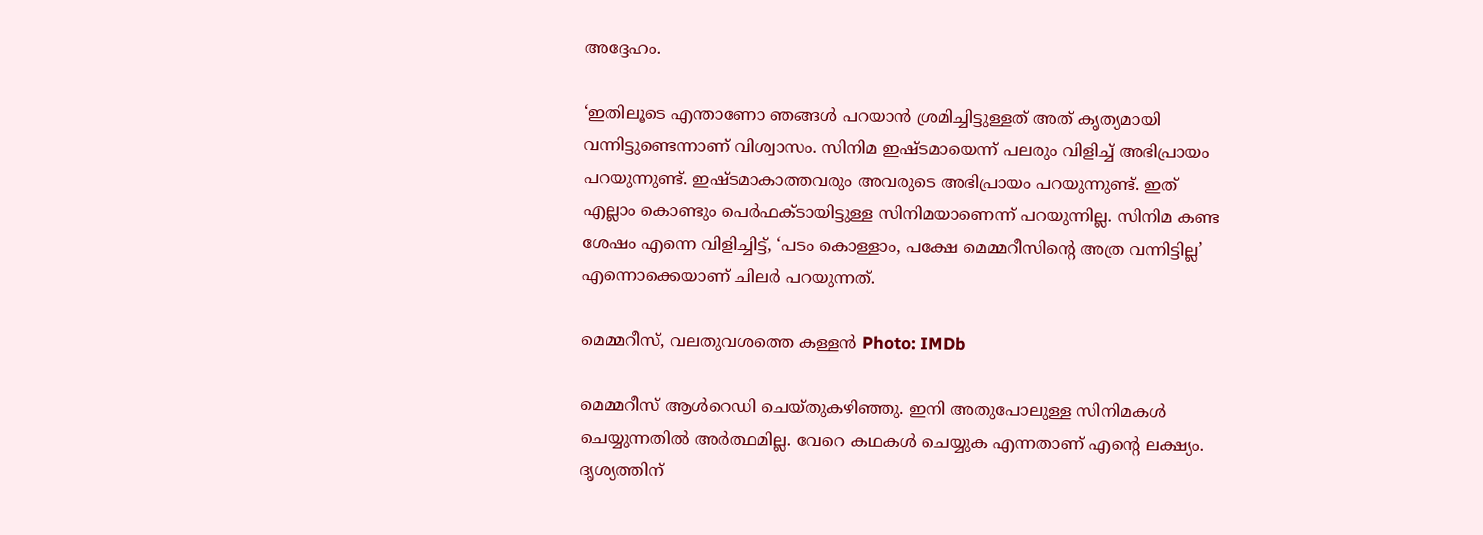അദ്ദേഹം.

‘ഇതിലൂടെ എന്താണോ ഞങ്ങള്‍ പറയാന്‍ ശ്രമിച്ചിട്ടുള്ളത് അത് കൃത്യമായി വന്നിട്ടുണ്ടെന്നാണ് വിശ്വാസം. സിനിമ ഇഷ്ടമായെന്ന് പലരും വിളിച്ച് അഭിപ്രായം പറയുന്നുണ്ട്. ഇഷ്ടമാകാത്തവരും അവരുടെ അഭിപ്രായം പറയുന്നുണ്ട്. ഇത് എല്ലാം കൊണ്ടും പെര്‍ഫക്ടായിട്ടുള്ള സിനിമയാണെന്ന് പറയുന്നില്ല. സിനിമ കണ്ട ശേഷം എന്നെ വിളിച്ചിട്ട്, ‘പടം കൊള്ളാം, പക്ഷേ മെമ്മറീസിന്റെ അത്ര വന്നിട്ടില്ല’ എന്നൊക്കെയാണ് ചിലര്‍ പറയുന്നത്.

മെമ്മറീസ്, വലതുവശത്തെ കള്ളന്‍ Photo: IMDb

മെമ്മറീസ് ആള്‍റെഡി ചെയ്തുകഴിഞ്ഞു. ഇനി അതുപോലുള്ള സിനിമകള്‍ ചെയ്യുന്നതില്‍ അര്‍ത്ഥമില്ല. വേറെ കഥകള്‍ ചെയ്യുക എന്നതാണ് എന്റെ ലക്ഷ്യം. ദൃശ്യത്തിന്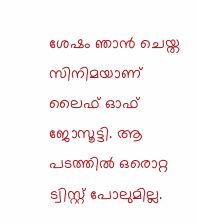ശേഷം ഞാന്‍ ചെയ്ത സിനിമയാണ് ലൈഫ് ഓഫ് ജോസൂട്ടി. ആ പടത്തില്‍ ഒരൊറ്റ ട്വിസ്റ്റ് പോലുമില്ല.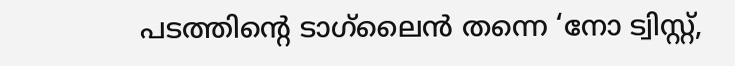പടത്തിന്റെ ടാഗ്‌ലൈന്‍ തന്നെ ‘നോ ട്വിസ്റ്റ്,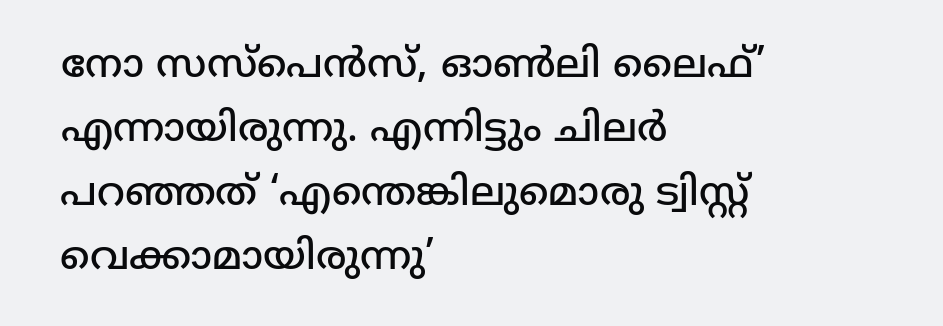നോ സസ്‌പെന്‍സ്, ഓണ്‍ലി ലൈഫ്’ എന്നായിരുന്നു. എന്നിട്ടും ചിലര്‍ പറഞ്ഞത് ‘എന്തെങ്കിലുമൊരു ട്വിസ്റ്റ് വെക്കാമായിരുന്നു’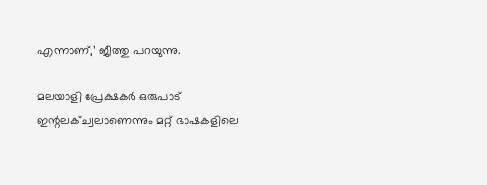എന്നാണ്,’ ജീത്തു പറയുന്നു.

മലയാളി പ്രേക്ഷകര്‍ ഒരുപാട് ഇന്റലക്ച്വലാണെന്നും മറ്റ് ഭാഷകളിലെ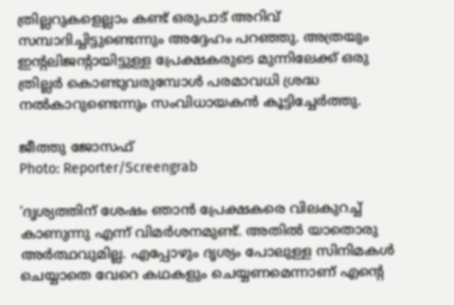ത്രില്ലറുകളെല്ലാം കണ്ട് ഒരുപാട് അറിവ് സമ്പാദിച്ചിട്ടുണ്ടെന്നും അദ്ദേഹം പറഞ്ഞു. അത്രയും ഇന്റലിജന്റായിട്ടുള്ള പ്രേക്ഷകരുടെ മുന്നിലേക്ക് ഒരു ത്രില്ലര്‍ കൊണ്ടുവരുമ്പോള്‍ പരമാവധി ശ്രദ്ധ നല്‍കാറുണ്ടെന്നും സംവിധായകന്‍ കൂട്ടിച്ചേര്‍ത്തു.

ജീത്തു ജോസഫ്
Photo: Reporter/Screengrab

‘ദൃശ്യത്തിന് ശേഷം ഞാന്‍ പ്രേക്ഷകരെ വിലകുറച്ച് കാണുന്നു എന്ന് വിമര്‍ശനമുണ്ട്. അതില്‍ യാതൊരു അര്‍ത്ഥവുമില്ല. എപ്പോഴും ദൃശ്യം പോലുള്ള സിനിമകള്‍ ചെയ്യാതെ വേറെ കഥകളും ചെയ്യണമെന്നാണ് എന്റെ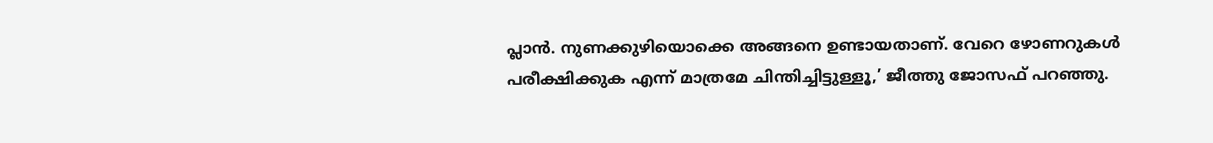പ്ലാന്‍. നുണക്കുഴിയൊക്കെ അങ്ങനെ ഉണ്ടായതാണ്. വേറെ ഴോണറുകള്‍ പരീക്ഷിക്കുക എന്ന് മാത്രമേ ചിന്തിച്ചിട്ടുള്ളൂ,’ ജീത്തു ജോസഫ് പറഞ്ഞു.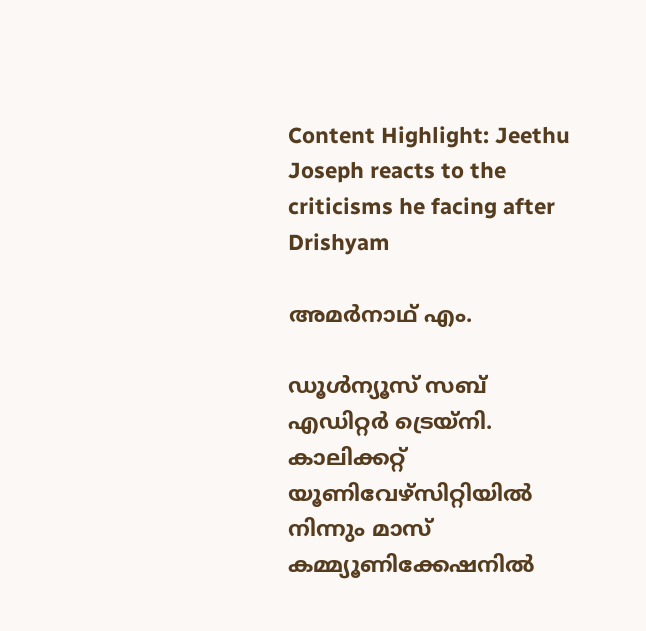Content Highlight: Jeethu Joseph reacts to the criticisms he facing after Drishyam

അമര്‍നാഥ് എം.

ഡൂള്‍ന്യൂസ് സബ് എഡിറ്റര്‍ ട്രെയ്‌നി. കാലിക്കറ്റ് യൂണിവേഴ്‌സിറ്റിയില്‍ നിന്നും മാസ് കമ്മ്യൂണിക്കേഷനില്‍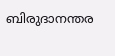ബിരുദാനന്തര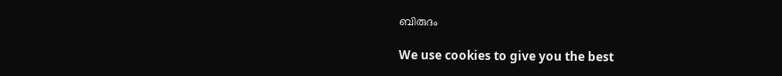ബിരുദം

We use cookies to give you the best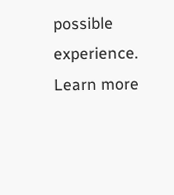possible experience. Learn more